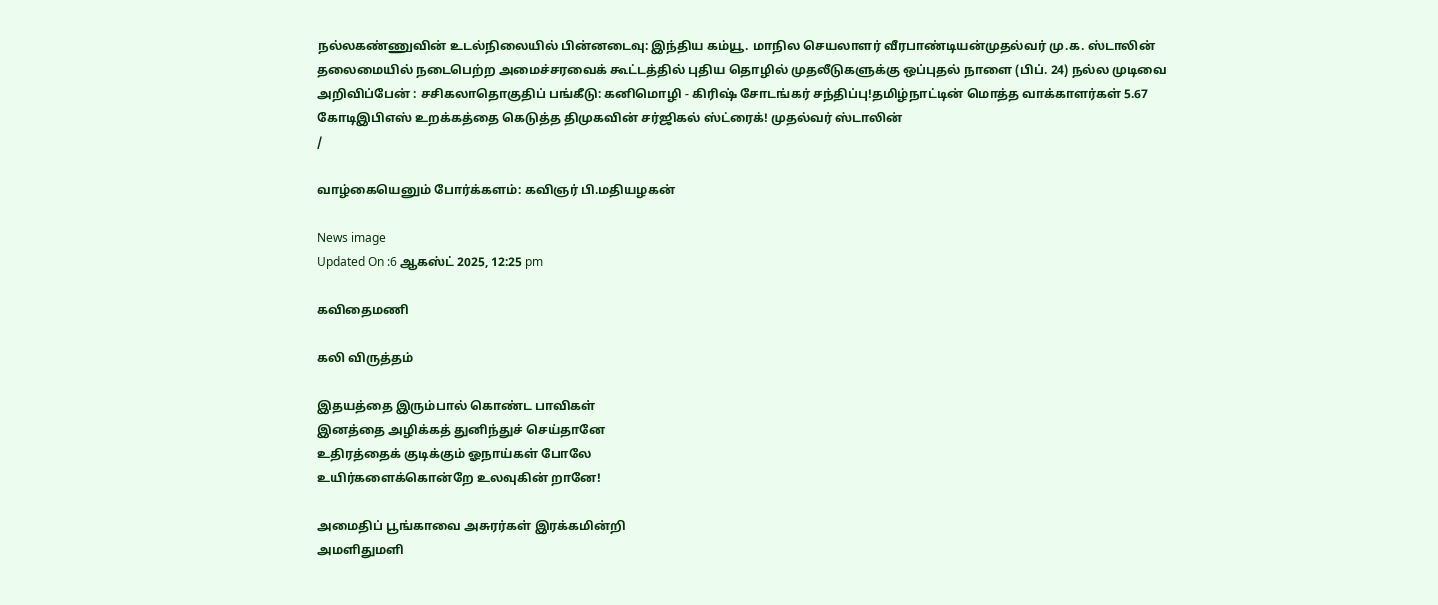நல்லகண்ணுவின் உடல்நிலையில் பின்னடைவு: இந்திய கம்யூ. மாநில செயலாளர் வீரபாண்டியன்முதல்வர் மு.க. ஸ்டாலின் தலைமையில் நடைபெற்ற அமைச்சரவைக் கூட்டத்தில் புதிய தொழில் முதலீடுகளுக்கு ஒப்புதல் நாளை (பிப். 24) நல்ல முடிவை அறிவிப்பேன் : சசிகலாதொகுதிப் பங்கீடு: கனிமொழி - கிரிஷ் சோடங்கர் சந்திப்பு!தமிழ்நாட்டின் மொத்த வாக்காளர்கள் 5.67 கோடிஇபிஎஸ் உறக்கத்தை கெடுத்த திமுகவின் சர்ஜிகல் ஸ்ட்ரைக்! முதல்வர் ஸ்டாலின்
/

வாழ்கையெனும் போர்க்களம்: கவிஞர் பி.மதியழகன்

News image
Updated On :6 ஆகஸ்ட் 2025, 12:25 pm

கவிதைமணி

கலி விருத்தம்

இதயத்தை இரும்பால் கொண்ட பாவிகள்
இனத்தை அழிக்கத் துனிந்துச் செய்தானே
உதிரத்தைக் குடிக்கும் ஓநாய்கள் போலே
உயிர்களைக்கொன்றே உலவுகின் றானே!

அமைதிப் பூங்காவை அசுரர்கள் இரக்கமின்றி
அமளிதுமளி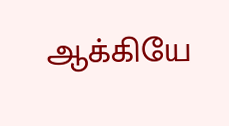ஆக்கியே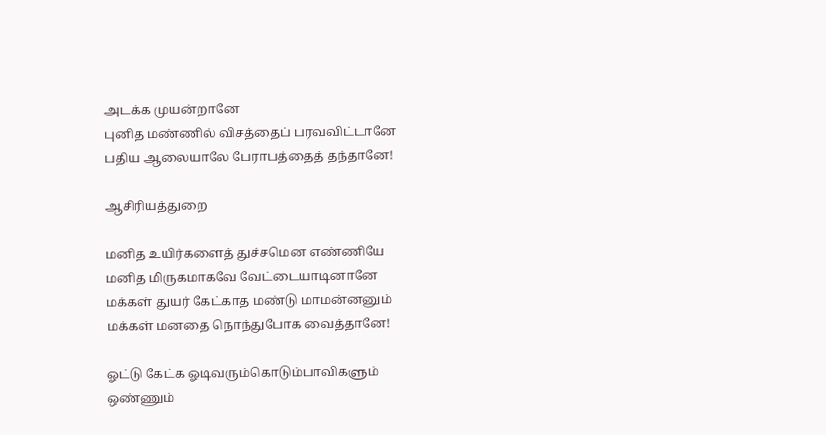அடக்க முயன்றானே
புனித மண்ணில் விசத்தைப் பரவவிட்டானே
பதிய ஆலையாலே பேராபத்தைத் தந்தானே!

ஆசிரியத்துறை

மனித உயிர்களைத் துச்சமென எண்ணியே
மனித மிருகமாகவே வேட்டையாடினானே
மக்கள் துயர் கேட்காத மண்டு மாமன்னனும்
மக்கள் மனதை நொந்துபோக வைத்தானே!

ஓட்டு கேட்க ஓடிவரும்கொடும்பாவிகளும்
ஒண்ணும்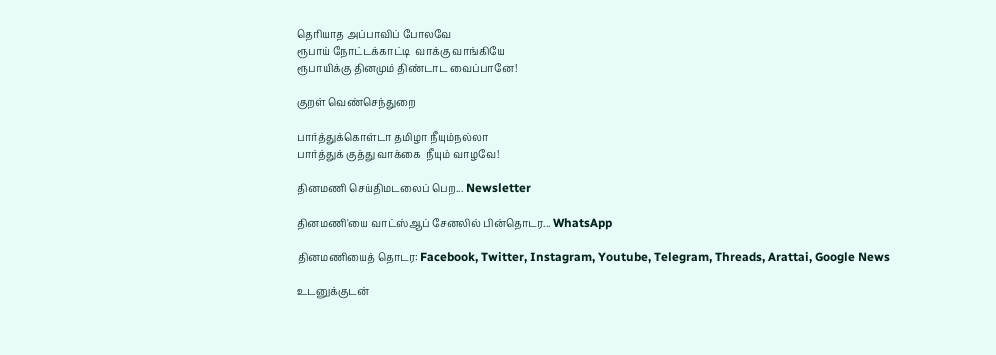தெரியாத அப்பாவிப் போலவே
ரூபாய் நோட்டக்காட்டி  வாக்கு வாங்கியே
ரூபாயிக்கு தினமும் திண்டாட வைப்பானே!

குறள் வெண்செந்துறை

பார்த்துக்கொள்டா தமிழா நீயும்நல்லா
பார்த்துக் குத்து வாக்கை  நீயும் வாழவே!

தினமணி செய்திமடலைப் பெற... Newsletter

தினமணி'யை வாட்ஸ்ஆப் சேனலில் பின்தொடர... WhatsApp

தினமணியைத் தொடர: Facebook, Twitter, Instagram, Youtube, Telegram, Threads, Arattai, Google News

உடனுக்குடன்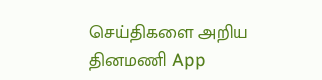செய்திகளை அறிய தினமணி App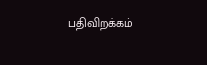பதிவிறக்கம்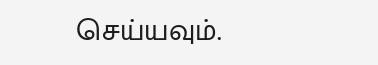செய்யவும்.